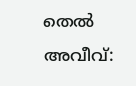തെൽ അവീവ്: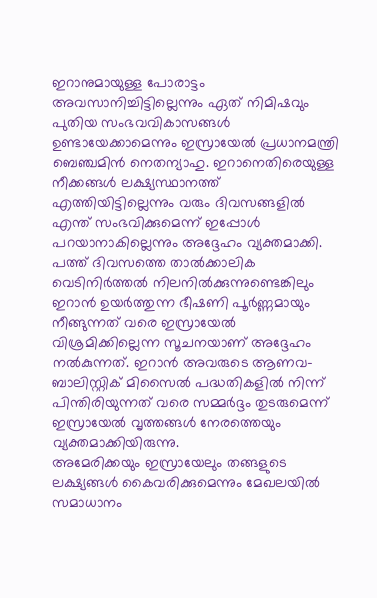ഇറാനുമായുള്ള പോരാട്ടം അവസാനിച്ചിട്ടില്ലെന്നും ഏത് നിമിഷവും പുതിയ സംഭവവികാസങ്ങൾ ഉണ്ടായേക്കാമെന്നും ഇസ്രായേൽ പ്രധാനമന്ത്രി ബെഞ്ചമിൻ നെതന്യാഹു. ഇറാനെതിരെയുള്ള നീക്കങ്ങൾ ലക്ഷ്യസ്ഥാനത്ത് എത്തിയിട്ടില്ലെന്നും വരും ദിവസങ്ങളിൽ എന്ത് സംഭവിക്കുമെന്ന് ഇപ്പോൾ പറയാനാകില്ലെന്നും അദ്ദേഹം വ്യക്തമാക്കി.
പത്ത് ദിവസത്തെ താൽക്കാലിക വെടിനിർത്തൽ നിലനിൽക്കുന്നുണ്ടെങ്കിലും ഇറാൻ ഉയർത്തുന്ന ഭീഷണി പൂർണ്ണമായും നീങ്ങുന്നത് വരെ ഇസ്രായേൽ വിശ്രമിക്കില്ലെന്ന സൂചനയാണ് അദ്ദേഹം നൽകുന്നത്. ഇറാൻ അവരുടെ ആണവ-ബാലിസ്റ്റിക് മിസൈൽ പദ്ധതികളിൽ നിന്ന് പിന്തിരിയുന്നത് വരെ സമ്മർദ്ദം തുടരുമെന്ന് ഇസ്രായേൽ വൃത്തങ്ങൾ നേരത്തെയും വ്യക്തമാക്കിയിരുന്നു.
അമേരിക്കയും ഇസ്രായേലും തങ്ങളുടെ ലക്ഷ്യങ്ങൾ കൈവരിക്കുമെന്നും മേഖലയിൽ സമാധാനം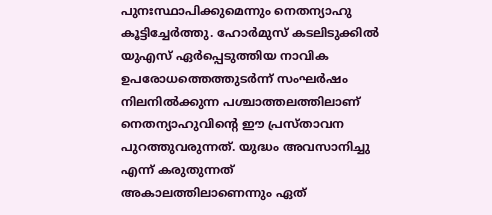പുനഃസ്ഥാപിക്കുമെന്നും നെതന്യാഹു കൂട്ടിച്ചേർത്തു. ഹോർമുസ് കടലിടുക്കിൽ യുഎസ് ഏർപ്പെടുത്തിയ നാവിക ഉപരോധത്തെത്തുടർന്ന് സംഘർഷം നിലനിൽക്കുന്ന പശ്ചാത്തലത്തിലാണ് നെതന്യാഹുവിന്റെ ഈ പ്രസ്താവന പുറത്തുവരുന്നത്. യുദ്ധം അവസാനിച്ചു എന്ന് കരുതുന്നത് അകാലത്തിലാണെന്നും ഏത്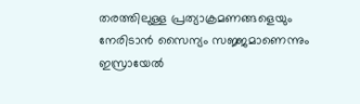തരത്തിലുള്ള പ്രത്യാക്രമണങ്ങളെയും നേരിടാൻ സൈന്യം സജ്ജമാണെന്നും ഇസ്രായേൽ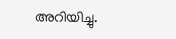അറിയിച്ചു.